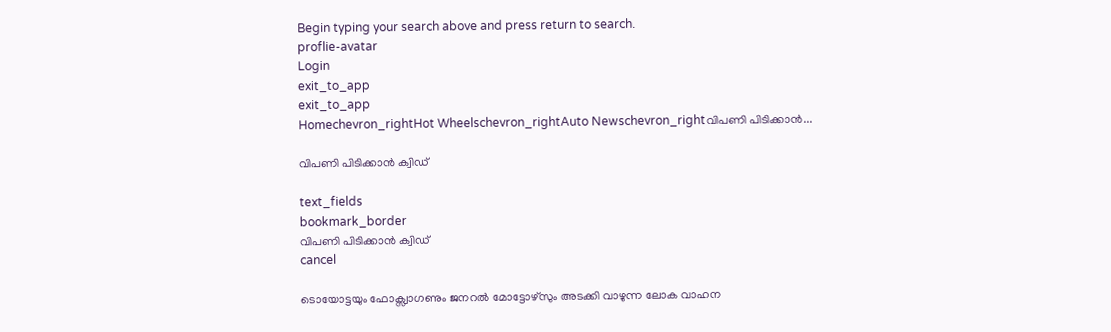Begin typing your search above and press return to search.
proflie-avatar
Login
exit_to_app
exit_to_app
Homechevron_rightHot Wheelschevron_rightAuto Newschevron_rightവിപണി പിടിക്കാന്‍...

വിപണി പിടിക്കാന്‍ ക്വിഡ്

text_fields
bookmark_border
വിപണി പിടിക്കാന്‍ ക്വിഡ്
cancel

ടൊയോട്ടയും ഫോക്സ്വാഗണും ജനറല്‍ മോട്ടോഴ്സും അടക്കി വാഴുന്ന ലോക വാഹന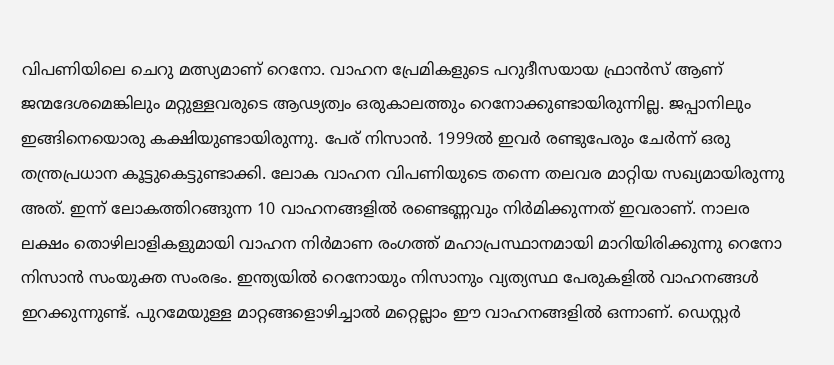വിപണിയിലെ ചെറു മത്സ്യമാണ് റെനോ. വാഹന പ്രേമികളുടെ പറുദീസയായ ഫ്രാന്‍സ് ആണ് ജന്മദേശമെങ്കിലും മറ്റുള്ളവരുടെ ആഢ്യത്വം ഒരുകാലത്തും റെനോക്കുണ്ടായിരുന്നില്ല. ജപ്പാനിലും ഇങ്ങിനെയൊരു കക്ഷിയുണ്ടായിരുന്നു. പേര് നിസാന്‍. 1999ല്‍ ഇവര്‍ രണ്ടുപേരും ചേര്‍ന്ന് ഒരു തന്ത്രപ്രധാന കൂട്ടുകെട്ടുണ്ടാക്കി. ലോക വാഹന വിപണിയുടെ തന്നെ തലവര മാറ്റിയ സഖ്യമായിരുന്നു അത്. ഇന്ന് ലോകത്തിറങ്ങുന്ന 10 വാഹനങ്ങളില്‍ രണ്ടെണ്ണവും നിര്‍മിക്കുന്നത് ഇവരാണ്. നാലര ലക്ഷം തൊഴിലാളികളുമായി വാഹന നിര്‍മാണ രംഗത്ത് മഹാപ്രസ്ഥാനമായി മാറിയിരിക്കുന്നു റെനോ നിസാന്‍ സംയുക്ത സംരഭം. ഇന്ത്യയില്‍ റെനോയും നിസാനും വ്യത്യസ്ഥ പേരുകളില്‍ വാഹനങ്ങള്‍ ഇറക്കുന്നുണ്ട്. പുറമേയുള്ള മാറ്റങ്ങളൊഴിച്ചാല്‍ മറ്റെല്ലാം ഈ വാഹനങ്ങളില്‍ ഒന്നാണ്. ഡെസ്റ്റര്‍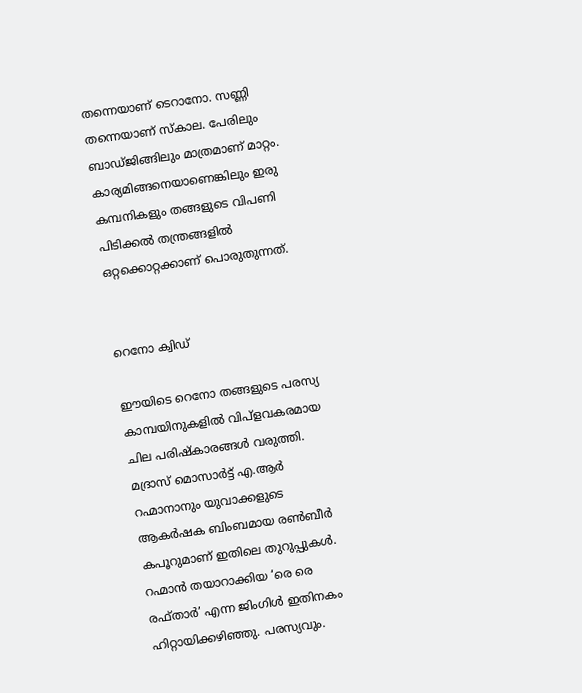തന്നെയാണ് ടെറാനോ. സണ്ണി തന്നെയാണ് സ്കാല. പേരിലും ബാഡ്ജിങ്ങിലും മാത്രമാണ് മാറ്റം. കാര്യമിങ്ങനെയാണെങ്കിലും ഇരു കമ്പനികളും തങ്ങളുടെ വിപണി പിടിക്കല്‍ തന്ത്രങ്ങളില്‍ ഒറ്റക്കൊറ്റക്കാണ് പൊരുതുന്നത്.


റെനോ ക്വിഡ്

ഈയിടെ റെനോ തങ്ങളുടെ പരസ്യ കാമ്പയിനുകളില്‍ വിപ്ളവകരമായ ചില പരിഷ്കാരങ്ങള്‍ വരുത്തി. മദ്രാസ് മൊസാര്‍ട്ട് എ.ആര്‍ റഹ്മാനാനും യുവാക്കളുടെ ആകര്‍ഷക ബിംബമായ രണ്‍ബീര്‍ കപൂറുമാണ് ഇതിലെ തുറുപ്പുകള്‍. റഹ്മാന്‍ തയാറാക്കിയ ‘രെ രെ രഫ്താര്‍’ എന്ന ജിംഗിള്‍ ഇതിനകം ഹിറ്റായിക്കഴിഞ്ഞു. പരസ്യവും.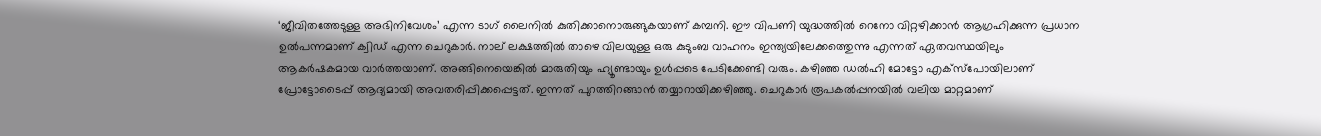‘ജീവിതത്തേടുള്ള അഭിനിവേശം’ എന്ന ടാഗ് ലൈനില്‍ കുതിക്കാനൊരുങ്ങുകയാണ് കമ്പനി. ഈ വിപണി യുദ്ധത്തില്‍ റെനോ വിറ്റഴിക്കാന്‍ ആഗ്രഹിക്കുന്ന പ്രധാന ഉല്‍പന്നമാണ് ക്വിഡ് എന്ന ചെറുകാര്‍. നാല് ലക്ഷത്തില്‍ താഴെ വിലയുള്ള ഒരു കുടുംബ വാഹനം ഇന്ത്യയിലേക്കത്തെുന്നു എന്നത് ഏതവസ്ഥയിലും ആകര്‍ഷകമായ വാര്‍ത്തയാണ്. അങ്ങിനെയെങ്കില്‍ മാരുതിയും ഹ്യൂണ്ടായും ഉള്‍പ്പടെ പേടിക്കേണ്ടി വരും. കഴിഞ്ഞ ഡല്‍ഹി മോട്ടോ എക്സ്പോയിലാണ് പ്രോട്ടോടൈപ്പ് ആദ്യമായി അവതരിപ്പിക്കപ്പെട്ടത്. ഇന്നത് പുറത്തിറങ്ങാന്‍ തയ്യാറായിക്കഴിഞ്ഞു. ചെറുകാര്‍ രൂപകല്‍പ്പനയില്‍ വലിയ മാറ്റമാണ്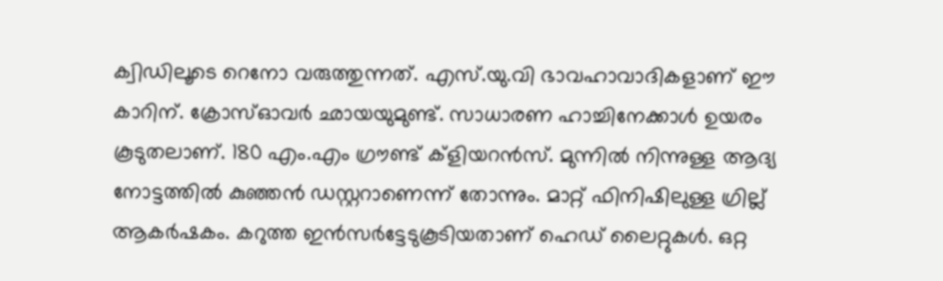ക്വിഡിലൂടെ റെനോ വരുത്തുന്നത്. എസ്.യു.വി ഭാവഹാവാദികളാണ് ഈ കാറിന്. ക്രോസ്ഓവര്‍ ഛായയുമുണ്ട്. സാധാരണ ഹാച്ചിനേക്കാള്‍ ഉയരം കൂടുതലാണ്. 180 എം.എം ഗ്രൗണ്ട് ക്ളിയറന്‍സ്. മുന്നില്‍ നിന്നുള്ള ആദ്യ നോട്ടത്തില്‍ കുഞ്ഞന്‍ ഡസ്റ്ററാണെന്ന് തോന്നും. മാറ്റ് ഫിനിഷിലുള്ള ഗ്രില്ല് ആകര്‍ഷകം. കറുത്ത ഇന്‍സര്‍ട്ടേടുകൂടിയതാണ് ഹെഡ് ലൈറ്റുകള്‍. ഒറ്റ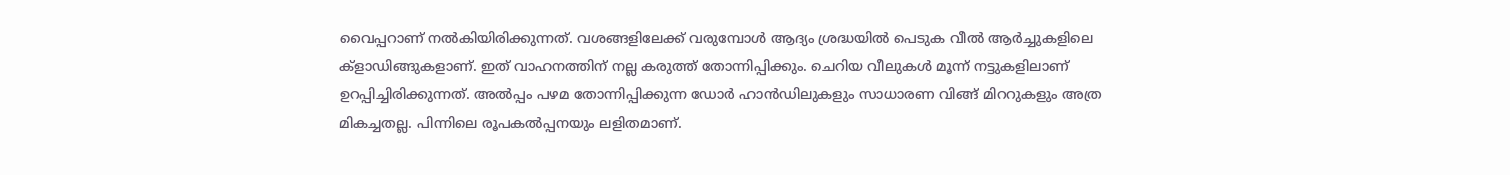വൈപ്പറാണ് നല്‍കിയിരിക്കുന്നത്. വശങ്ങളിലേക്ക് വരുമ്പോള്‍ ആദ്യം ശ്രദ്ധയില്‍ പെടുക വീല്‍ ആര്‍ച്ചുകളിലെ ക്ളാഡിങ്ങുകളാണ്. ഇത് വാഹനത്തിന് നല്ല കരുത്ത് തോന്നിപ്പിക്കും. ചെറിയ വീലുകള്‍ മൂന്ന് നട്ടുകളിലാണ് ഉറപ്പിച്ചിരിക്കുന്നത്. അല്‍പ്പം പഴമ തോന്നിപ്പിക്കുന്ന ഡോര്‍ ഹാന്‍ഡിലുകളും സാധാരണ വിങ്ങ് മിററുകളും അത്ര മികച്ചതല്ല. പിന്നിലെ രൂപകല്‍പ്പനയും ലളിതമാണ്.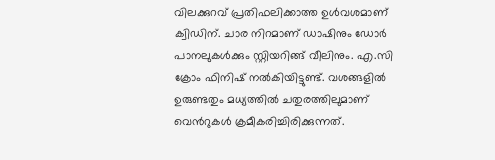വിലക്കുറവ് പ്രതിഫലിക്കാത്ത ഉള്‍വശമാണ് ക്വിഡിന്. ചാര നിറമാണ് ഡാഷിനും ഡോര്‍ പാനലുകള്‍ക്കും സ്റ്റിയറിങ്ങ് വീലിനും. എ.സി ക്രോം ഫിനിഷ് നല്‍കിയിട്ടുണ്ട്. വശങ്ങളില്‍ ഉരുണ്ടതും മധ്യത്തില്‍ ചതുരത്തിലുമാണ് വെന്‍റുകള്‍ ക്രമീകരിച്ചിരിക്കുന്നത്.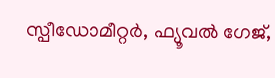സ്പീഡോമീറ്റര്‍, ഫ്യൂവല്‍ ഗേജ്,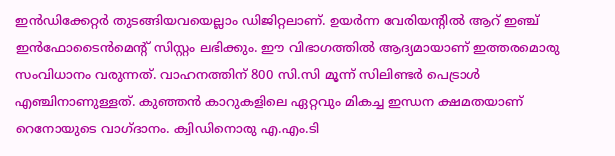ഇന്‍ഡിക്കേറ്റര്‍ തുടങ്ങിയവയെല്ലാം ഡിജിറ്റലാണ്. ഉയര്‍ന്ന വേരിയന്‍റില്‍ ആറ് ഇഞ്ച് ഇന്‍ഫോടൈന്‍മെന്‍റ് സിസ്റ്റം ലഭിക്കും. ഈ വിഭാഗത്തില്‍ ആദ്യമായാണ് ഇത്തരമൊരു സംവിധാനം വരുന്നത്. വാഹനത്തിന് 800 സി.സി മൂന്ന് സിലിണ്ടര്‍ പെട്രാള്‍ എഞ്ചിനാണുള്ളത്. കുഞ്ഞന്‍ കാറുകളിലെ ഏറ്റവും മികച്ച ഇന്ധന ക്ഷമതയാണ് റെനോയുടെ വാഗ്ദാനം. ക്വിഡിനൊരു എ.എം.ടി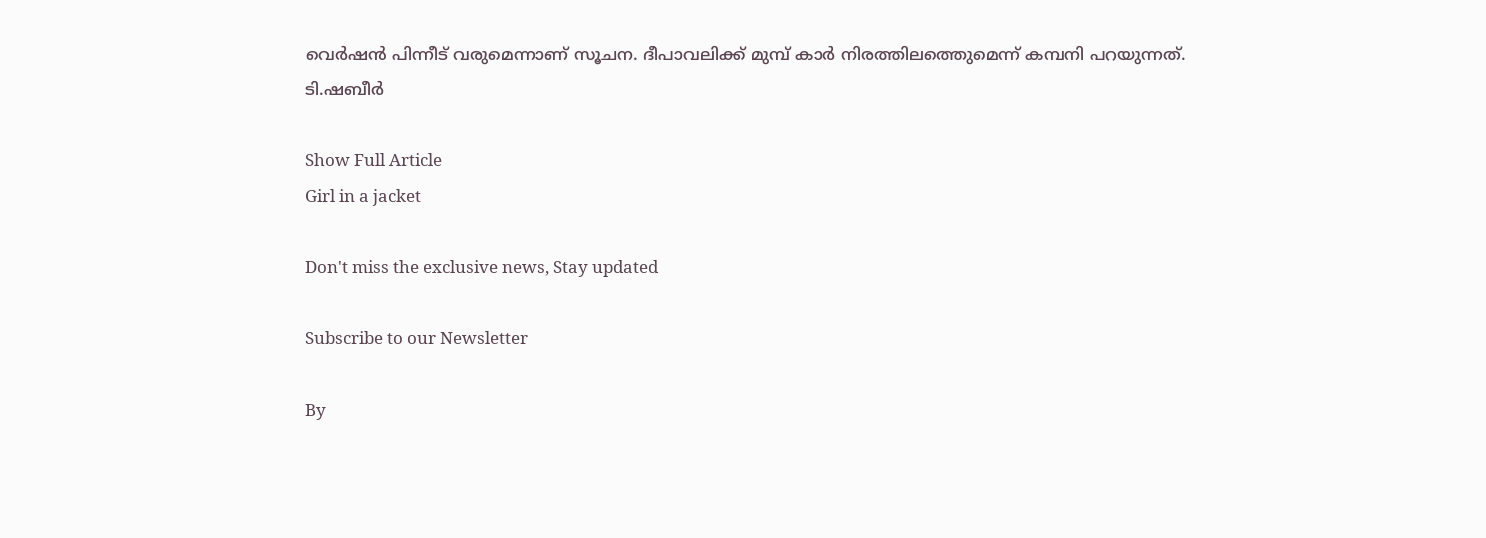വെര്‍ഷന്‍ പിന്നീട് വരുമെന്നാണ് സൂചന. ദീപാവലിക്ക് മുമ്പ് കാര്‍ നിരത്തിലത്തെുമെന്ന് കമ്പനി പറയുന്നത്.
ടി.ഷബീര്‍

Show Full Article
Girl in a jacket

Don't miss the exclusive news, Stay updated

Subscribe to our Newsletter

By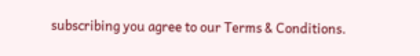subscribing you agree to our Terms & Conditions.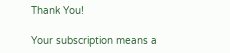Thank You!

Your subscription means a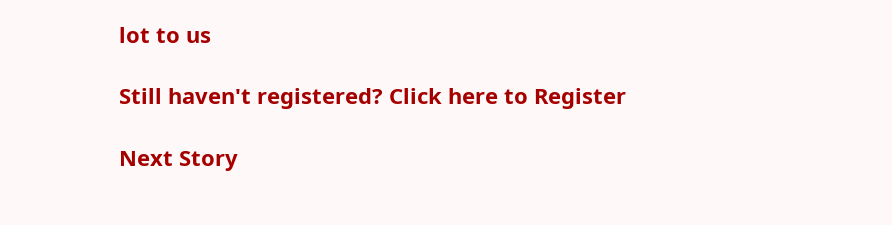lot to us

Still haven't registered? Click here to Register

Next Story